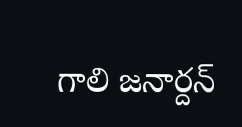గాలి జనార్దన్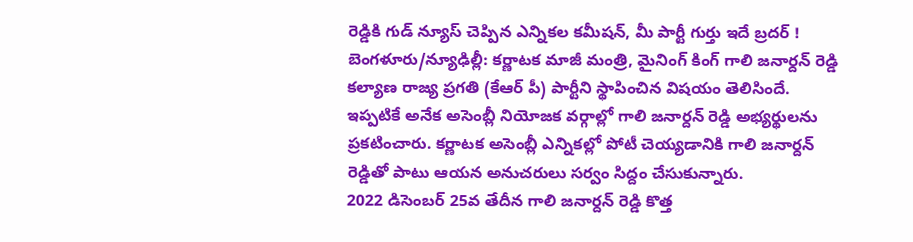రెడ్డికి గుడ్ న్యూస్ చెప్పిన ఎన్నికల కమీషన్, మీ పార్టీ గుర్తు ఇదే బ్రదర్ !
బెంగళూరు/న్యూఢిల్లీ: కర్ణాటక మాజీ మంత్రి, మైనింగ్ కింగ్ గాలి జనార్దన్ రెడ్డి కల్యాణ రాజ్య ప్రగతి (కేఆర్ పీ) పార్టీని స్థాపించిన విషయం తెలిసిందే. ఇప్పటికే అనేక అసెంబ్లీ నియోజక వర్గాల్లో గాలి జనార్దన్ రెడ్డి అభ్యర్థులను ప్రకటించారు. కర్ణాటక అసెంబ్లీ ఎన్నికల్లో పోటీ చెయ్యడానికి గాలి జనార్దన్ రెడ్డితో పాటు ఆయన అనుచరులు సర్వం సిద్దం చేసుకున్నారు.
2022 డిసెంబర్ 25వ తేదీన గాలి జనార్దన్ రెడ్డి కొత్త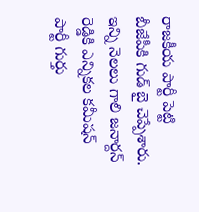రాజకీయ పార్టీ పెట్టి బీజేపీకి గుడ్ బై చెప్పేశారు. ఇన్ని నెలలు గాలి జనార్దన్ రెడ్డికి ఎన్నికల కమీషన్ పార్టీ గుర్తు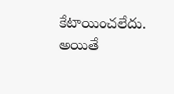కేటాయించలేదు. అయితే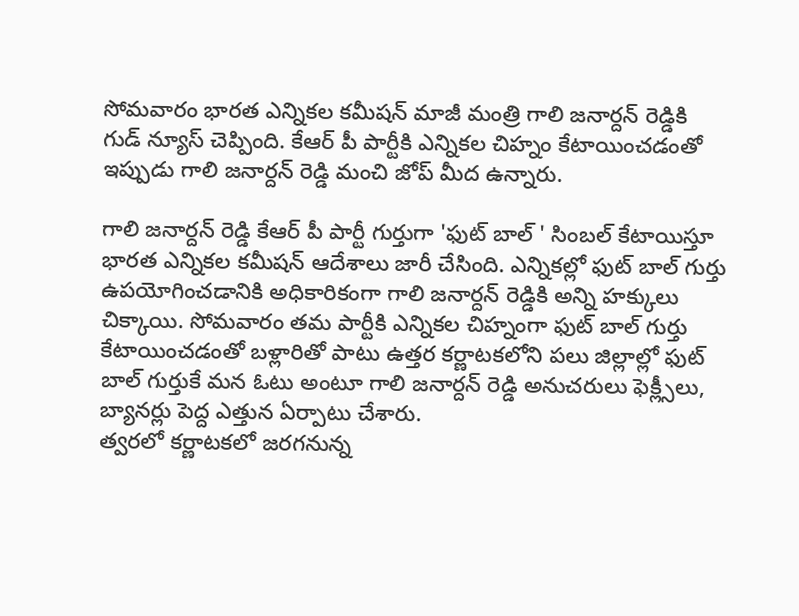సోమవారం భారత ఎన్నికల కమీషన్ మాజీ మంత్రి గాలి జనార్దన్ రెడ్డికి గుడ్ న్యూస్ చెప్పింది. కేఆర్ పీ పార్టీకి ఎన్నికల చిహ్నం కేటాయించడంతో ఇప్పుడు గాలి జనార్దన్ రెడ్డి మంచి జోప్ మీద ఉన్నారు.

గాలి జనార్దన్ రెడ్డి కేఆర్ పీ పార్టీ గుర్తుగా 'ఫుట్ బాల్ ' సింబల్ కేటాయిస్తూ భారత ఎన్నికల కమీషన్ ఆదేశాలు జారీ చేసింది. ఎన్నికల్లో ఫుట్ బాల్ గుర్తు ఉపయోగించడానికి అధికారికంగా గాలి జనార్దన్ రెడ్డికి అన్ని హక్కులు చిక్కాయి. సోమవారం తమ పార్టీకి ఎన్నికల చిహ్నంగా ఫుట్ బాల్ గుర్తు కేటాయించడంతో బళ్లారితో పాటు ఉత్తర కర్ణాటకలోని పలు జిల్లాల్లో ఫుట్ బాల్ గుర్తుకే మన ఓటు అంటూ గాలి జనార్దన్ రెడ్డి అనుచరులు ఫెక్ల్సీలు, బ్యానర్లు పెద్ద ఎత్తున ఏర్పాటు చేశారు.
త్వరలో కర్ణాటకలో జరగనున్న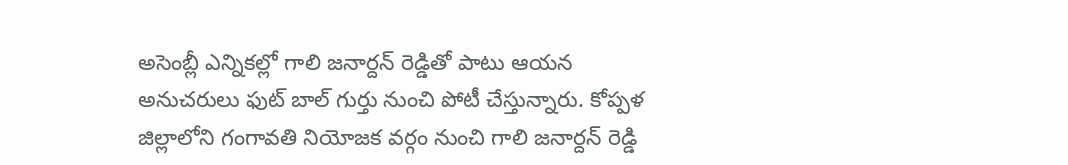అసెంబ్లీ ఎన్నికల్లో గాలి జనార్దన్ రెడ్డితో పాటు ఆయన అనుచరులు ఫుట్ బాల్ గుర్తు నుంచి పోటీ చేస్తున్నారు. కోప్పళ జిల్లాలోని గంగావతి నియోజక వర్గం నుంచి గాలి జనార్దన్ రెడ్డి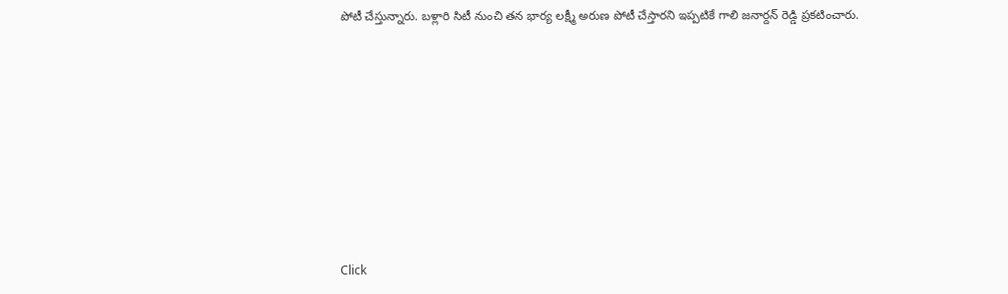పోటీ చేస్తున్నారు. బళ్లారి సిటీ నుంచి తన భార్య లక్ష్మీ అరుణ పోటీ చేస్తారని ఇప్పటికే గాలి జనార్దన్ రెడ్డి ప్రకటించారు.













Click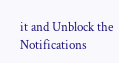it and Unblock the Notifications